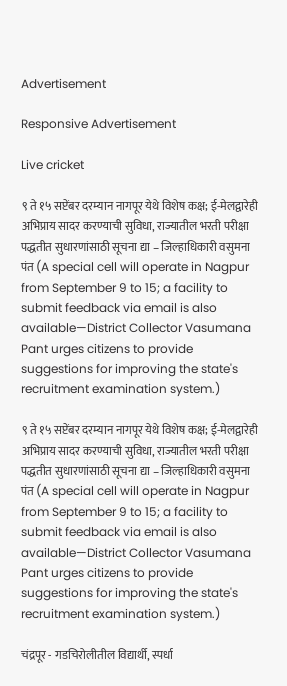Advertisement

Responsive Advertisement

Live cricket

९ ते १५ सप्टेंबर दरम्यान नागपूर येथे विशेष कक्ष; ई-मेलद्वारेही अभिप्राय सादर करण्याची सुविधा, राज्यातील भरती परीक्षा पद्धतीत सुधारणांसाठी सूचना द्या – जिल्हाधिकारी वसुमना पंत (A special cell will operate in Nagpur from September 9 to 15; a facility to submit feedback via email is also available—District Collector Vasumana Pant urges citizens to provide suggestions for improving the state's recruitment examination system.)

९ ते १५ सप्टेंबर दरम्यान नागपूर येथे विशेष कक्ष; ई-मेलद्वारेही अभिप्राय सादर करण्याची सुविधा, राज्यातील भरती परीक्षा पद्धतीत सुधारणांसाठी सूचना द्या – जिल्हाधिकारी वसुमना पंत (A special cell will operate in Nagpur from September 9 to 15; a facility to submit feedback via email is also available—District Collector Vasumana Pant urges citizens to provide suggestions for improving the state's recruitment examination system.)

चंद्रपूर - गडचिरोलीतील विद्यार्थी, स्पर्धा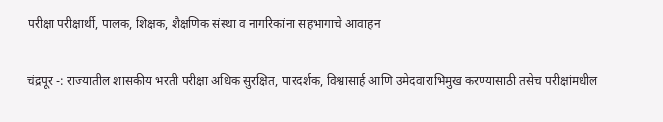परीक्षा परीक्षार्थी, पालक, शिक्षक, शैक्षणिक संस्था व नागरिकांना सहभागाचे आवाहन

चंद्रपूर -: राज्यातील शासकीय भरती परीक्षा अधिक सुरक्षित, पारदर्शक, विश्वासार्ह आणि उमेदवाराभिमुख करण्यासाठी तसेच परीक्षांमधील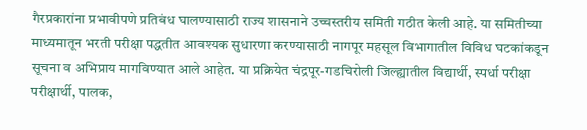गैरप्रकारांना प्रभावीपणे प्रतिबंध घालण्यासाठी राज्य शासनाने उच्चस्तरीय समिती गठीत केली आहे. या समितीच्या माध्यमातून भरती परीक्षा पद्धतीत आवश्यक सुधारणा करण्यासाठी नागपूर महसूल विभागातील विविध घटकांकडून सूचना व अभिप्राय मागविण्यात आले आहेत. या प्रक्रियेत चंद्रपूर-गडचिरोली जिल्ह्यातील विद्यार्थी, स्पर्धा परीक्षा परीक्षार्थी, पालक,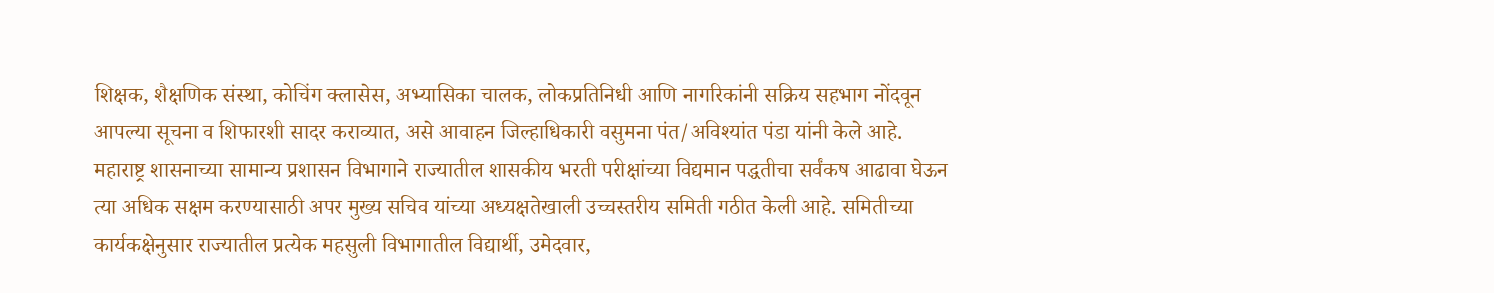शिक्षक, शैक्षणिक संस्था, कोचिंग क्लासेस, अभ्यासिका चालक, लोकप्रतिनिधी आणि नागरिकांनी सक्रिय सहभाग नोंदवून आपल्या सूचना व शिफारशी सादर कराव्यात, असे आवाहन जिल्हाधिकारी वसुमना पंत/अविश्यांत पंडा यांनी केले आहे. महाराष्ट्र शासनाच्या सामान्य प्रशासन विभागाने राज्यातील शासकीय भरती परीक्षांच्या विद्यमान पद्धतीचा सर्वंकष आढावा घेऊन त्या अधिक सक्षम करण्यासाठी अपर मुख्य सचिव यांच्या अध्यक्षतेखाली उच्चस्तरीय समिती गठीत केली आहे. समितीच्या कार्यकक्षेनुसार राज्यातील प्रत्येक महसुली विभागातील विद्यार्थी, उमेदवार,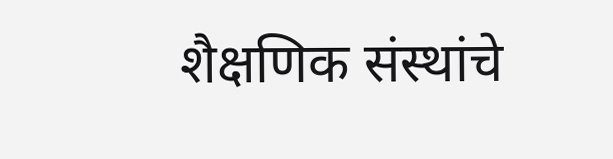शैक्षणिक संस्थांचे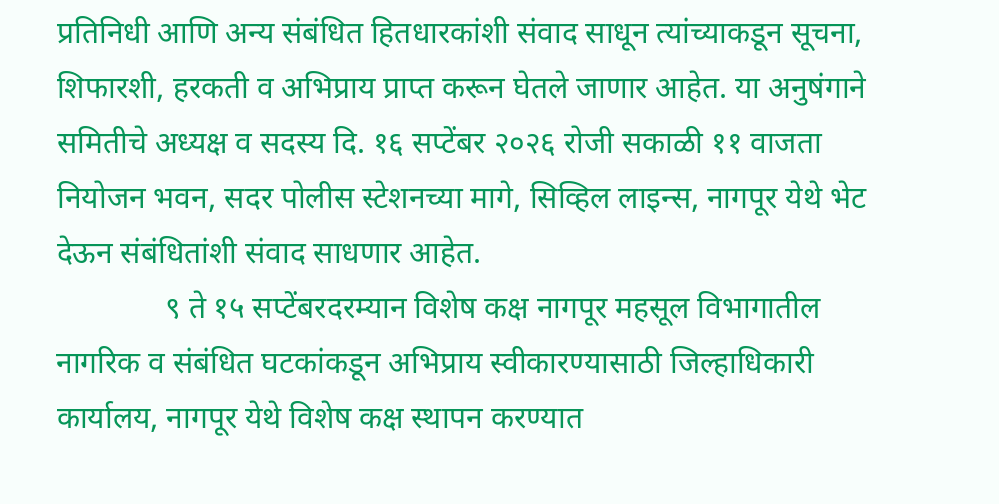प्रतिनिधी आणि अन्य संबंधित हितधारकांशी संवाद साधून त्यांच्याकडून सूचना, शिफारशी, हरकती व अभिप्राय प्राप्त करून घेतले जाणार आहेत. या अनुषंगाने समितीचे अध्यक्ष व सदस्य दि. १६ सप्टेंबर २०२६ रोजी सकाळी ११ वाजता नियोजन भवन, सदर पोलीस स्टेशनच्या मागे, सिव्हिल लाइन्स, नागपूर येथे भेट देऊन संबंधितांशी संवाद साधणार आहेत.
              ९ ते १५ सप्टेंबरदरम्यान विशेष कक्ष नागपूर महसूल विभागातील नागरिक व संबंधित घटकांकडून अभिप्राय स्वीकारण्यासाठी जिल्हाधिकारी कार्यालय, नागपूर येथे विशेष कक्ष स्थापन करण्यात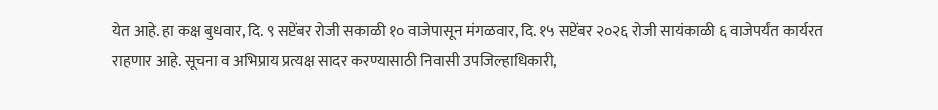येत आहे. हा कक्ष बुधवार, दि. ९ सप्टेंबर रोजी सकाळी १० वाजेपासून मंगळवार, दि. १५ सप्टेंबर २०२६ रोजी सायंकाळी ६ वाजेपर्यंत कार्यरत राहणार आहे. सूचना व अभिप्राय प्रत्यक्ष सादर करण्यासाठी निवासी उपजिल्हाधिकारी,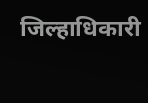जिल्हाधिकारी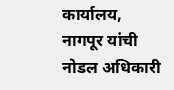कार्यालय, नागपूर यांची नोडल अधिकारी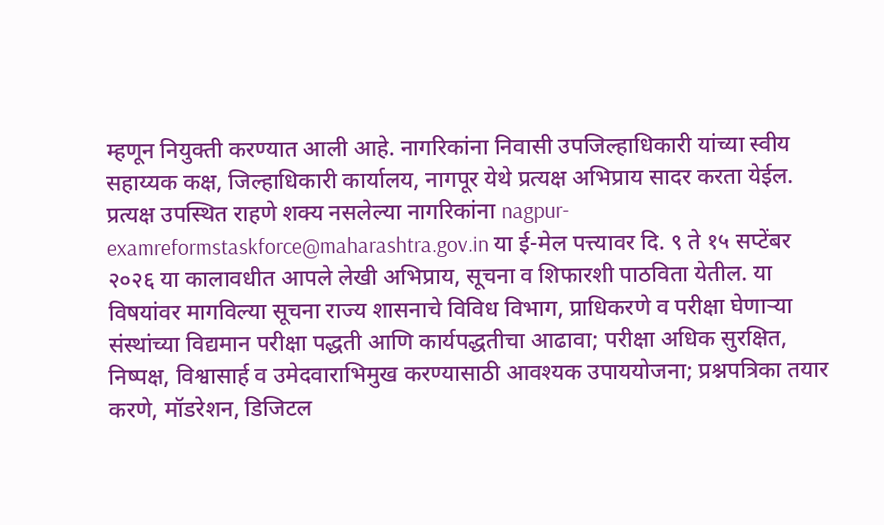म्हणून नियुक्ती करण्यात आली आहे. नागरिकांना निवासी उपजिल्हाधिकारी यांच्या स्वीय सहाय्यक कक्ष, जिल्हाधिकारी कार्यालय, नागपूर येथे प्रत्यक्ष अभिप्राय सादर करता येईल. प्रत्यक्ष उपस्थित राहणे शक्य नसलेल्या नागरिकांना nagpur-examreformstaskforce@maharashtra.gov.in या ई-मेल पत्त्यावर दि. ९ ते १५ सप्टेंबर २०२६ या कालावधीत आपले लेखी अभिप्राय, सूचना व शिफारशी पाठविता येतील. या विषयांवर मागविल्या सूचना राज्य शासनाचे विविध विभाग, प्राधिकरणे व परीक्षा घेणाऱ्या संस्थांच्या विद्यमान परीक्षा पद्धती आणि कार्यपद्धतीचा आढावा; परीक्षा अधिक सुरक्षित, निष्पक्ष, विश्वासार्ह व उमेदवाराभिमुख करण्यासाठी आवश्यक उपाययोजना; प्रश्नपत्रिका तयार करणे, मॉडरेशन, डिजिटल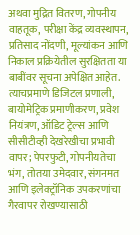अथवा मुद्रित वितरण, गोपनीय वाहतूक, परीक्षा केंद्र व्यवस्थापन, प्रतिसाद नोंदणी, मूल्यांकन आणि निकाल प्रक्रियेतील सुरक्षितता या बाबींवर सूचना अपेक्षित आहेत. त्याचप्रमाणे डिजिटल प्रणाली, बायोमेट्रिक प्रमाणीकरण, प्रवेश नियंत्रण, ऑडिट ट्रेल्स आणि सीसीटीव्ही देखरेखीचा प्रभावी वापर; पेपरफुटी, गोपनीयतेचा भंग, तोतया उमेदवार, संगनमत आणि इलेक्ट्रॉनिक उपकरणांचा गैरवापर रोखण्यासाठी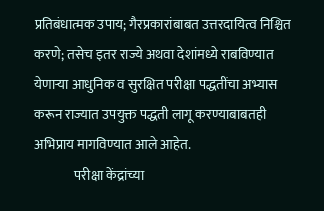प्रतिबंधात्मक उपाय; गैरप्रकारांबाबत उत्तरदायित्व निश्चित करणे; तसेच इतर राज्ये अथवा देशांमध्ये राबविण्यात येणाऱ्या आधुनिक व सुरक्षित परीक्षा पद्धतींचा अभ्यास करून राज्यात उपयुक्त पद्धती लागू करण्याबाबतही अभिप्राय मागविण्यात आले आहेत.
               परीक्षा केंद्रांच्या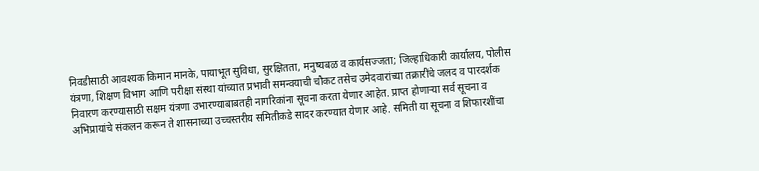निवडीसाठी आवश्यक किमान मानके, पायाभूत सुविधा, सुरक्षितता, मनुष्यबळ व कार्यसज्जता; जिल्हाधिकारी कार्यालय, पोलीस यंत्रणा, शिक्षण विभाग आणि परीक्षा संस्था यांच्यात प्रभावी समन्वयाची चौकट तसेच उमेदवारांच्या तक्रारींचे जलद व पारदर्शक निवारण करण्यासाठी सक्षम यंत्रणा उभारण्याबाबतही नागरिकांना सूचना करता येणार आहेत. प्राप्त होणाऱ्या सर्व सूचना व अभिप्रायांचे संकलन करून ते शासनाच्या उच्चस्तरीय समितीकडे सादर करण्यात येणार आहे. समिती या सूचना व शिफारशींचा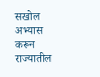सखोल अभ्यास करून राज्यातील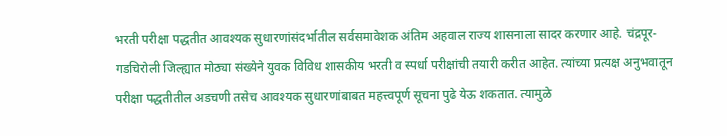भरती परीक्षा पद्धतीत आवश्यक सुधारणांसंदर्भातील सर्वसमावेशक अंतिम अहवाल राज्य शासनाला सादर करणार आहे. चंद्रपूर-गडचिरोली जिल्ह्यात मोठ्या संख्येने युवक विविध शासकीय भरती व स्पर्धा परीक्षांची तयारी करीत आहेत. त्यांच्या प्रत्यक्ष अनुभवातून परीक्षा पद्धतीतील अडचणी तसेच आवश्यक सुधारणांबाबत महत्त्वपूर्ण सूचना पुढे येऊ शकतात. त्यामुळे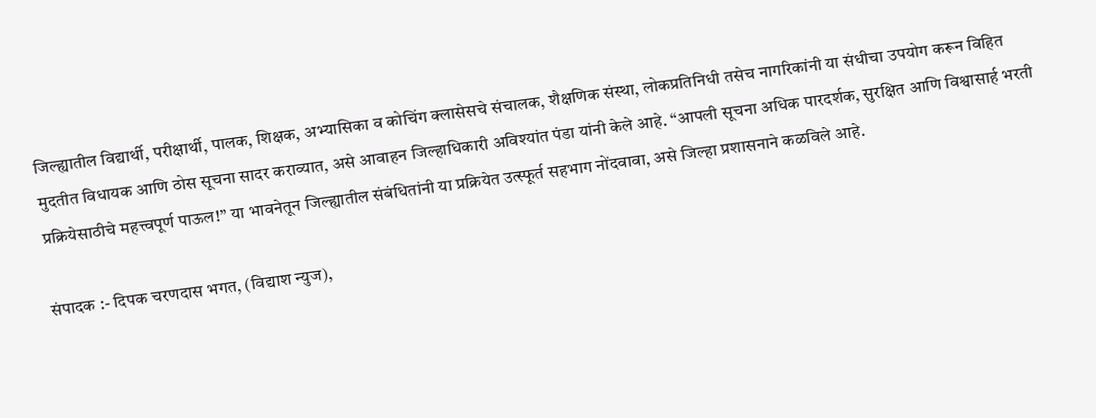जिल्ह्यातील विद्यार्थी, परीक्षार्थी, पालक, शिक्षक, अभ्यासिका व कोचिंग क्लासेसचे संचालक, शैक्षणिक संस्था, लोकप्रतिनिधी तसेच नागरिकांनी या संधीचा उपयोग करून विहित मुदतीत विधायक आणि ठोस सूचना सादर कराव्यात, असे आवाहन जिल्हाधिकारी अविश्यांत पंडा यांनी केले आहे. “आपली सूचना अधिक पारदर्शक, सुरक्षित आणि विश्वासार्ह भरती प्रक्रियेसाठीचे महत्त्वपूर्ण पाऊल!” या भावनेतून जिल्ह्यातील संबंधितांनी या प्रक्रियेत उत्स्फूर्त सहभाग नोंदवावा, असे जिल्हा प्रशासनाने कळविले आहे.

संपादक :- दिपक चरणदास भगत, (विद्याश न्युज),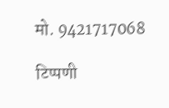मो. 9421717068

टिप्पणी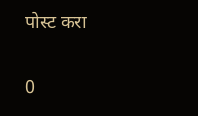पोस्ट करा

0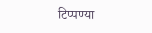टिप्पण्या